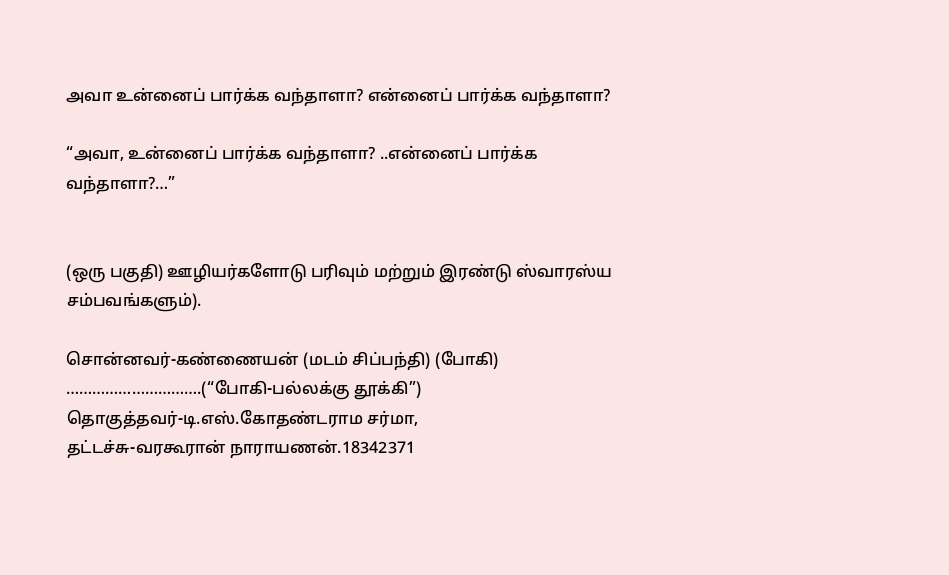அவா உன்னைப் பார்க்க வந்தாளா? என்னைப் பார்க்க வந்தாளா?

“அவா, உன்னைப் பார்க்க வந்தாளா? ..என்னைப் பார்க்க வந்தாளா?…”


(ஒரு பகுதி) ஊழியர்களோடு பரிவும் மற்றும் இரண்டு ஸ்வாரஸ்ய சம்பவங்களும்).

சொன்னவர்-கண்ணையன் (மடம் சிப்பந்தி) (போகி) ………………………….(“போகி-பல்லக்கு தூக்கி”)
தொகுத்தவர்-டி.எஸ்.கோதண்டராம சர்மா,
தட்டச்சு-வரகூரான் நாராயணன்.18342371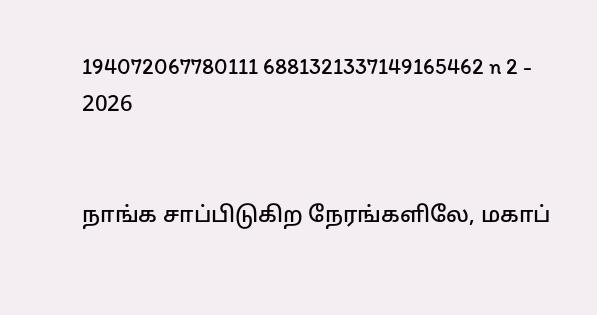194072067780111 6881321337149165462 n 2 - 2026


நாங்க சாப்பிடுகிற நேரங்களிலே, மகாப்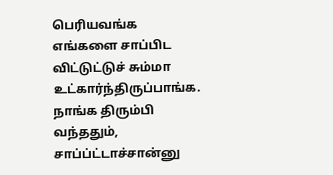பெரியவங்க எங்களை சாப்பிட விட்டுட்டுச் சும்மா உட்கார்ந்திருப்பாங்க. நாங்க திரும்பி வந்ததும், சாப்ப்ட்டாச்சான்னு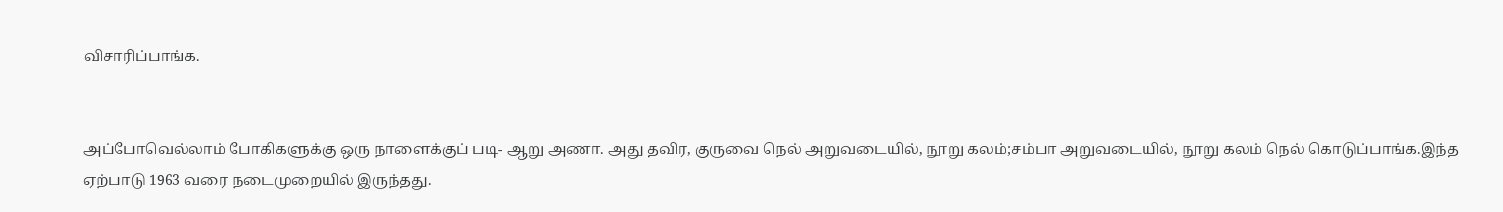விசாரிப்பாங்க.


அப்போவெல்லாம் போகிகளுக்கு ஒரு நாளைக்குப் படி- ஆறு அணா. அது தவிர, குருவை நெல் அறுவடையில், நூறு கலம்;சம்பா அறுவடையில், நூறு கலம் நெல் கொடுப்பாங்க.இந்த ஏற்பாடு 1963 வரை நடைமுறையில் இருந்தது.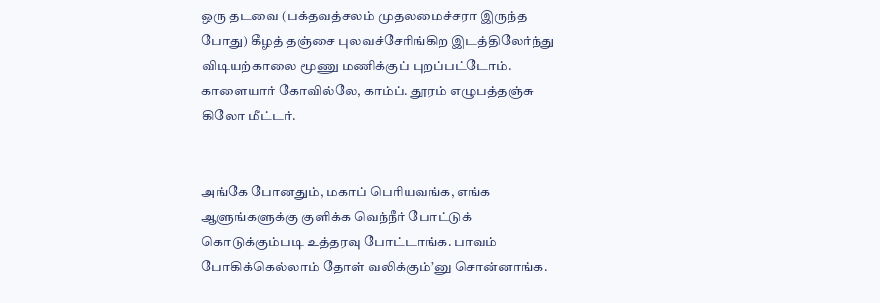ஒரு தடவை (பக்தவத்சலம் முதலமைச்சரா இருந்த போது) கீழத் தஞ்சை புலவச்சேரிங்கிற இடத்திலேர்ந்து விடியற்காலை மூணு மணிக்குப் புறப்பட்டோம். காளையார் கோவில்லே, காம்ப். தூரம் எழுபத்தஞ்சு கிலோ மீட்டர்.


அங்கே போனதும், மகாப் பெரியவங்க, எங்க ஆளுங்களுக்கு குளிக்க வெந்நீர் போட்டுக் கொடுக்கும்படி உத்தரவு போட்டாங்க. பாவம் போகிக்கெல்லாம் தோள் வலிக்கும்’னு சொன்னாங்க.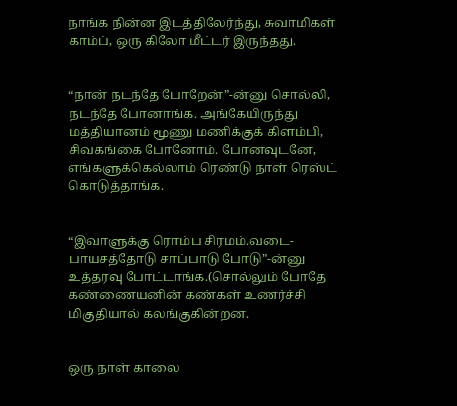நாங்க நின்ன இடத்திலேர்ந்து, சுவாமிகள் காம்ப், ஒரு கிலோ மீட்டர் இருந்தது.


“நான் நடந்தே போறேன்”-ன்னு சொல்லி, நடந்தே போனாங்க. அங்கேயிருந்து மத்தியானம் மூணு மணிக்குக் கிளம்பி, சிவகங்கை போனோம். போனவுடனே, எங்களுக்கெல்லாம் ரெண்டு நாள் ரெஸ்ட் கொடுத்தாங்க.


“இவாளுக்கு ரொம்ப சிரமம்.வடை-பாயசத்தோடு சாப்பாடு போடு”-ன்னு உத்தரவு போட்டாங்க.(சொல்லும் போதே கண்ணையனின் கண்கள் உணர்ச்சி மிகுதியால் கலங்குகின்றன.


ஒரு நாள் காலை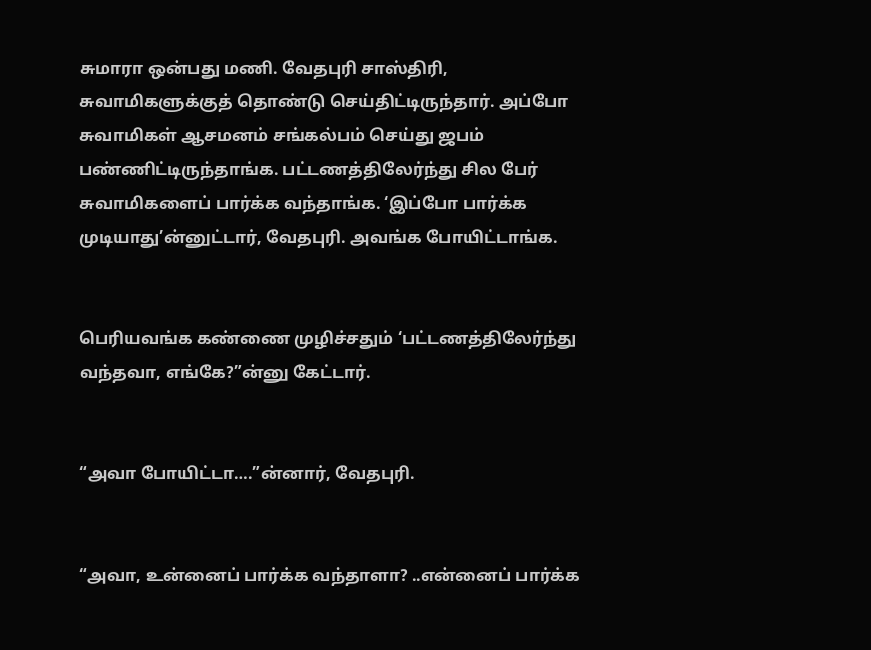சுமாரா ஒன்பது மணி. வேதபுரி சாஸ்திரி, சுவாமிகளுக்குத் தொண்டு செய்திட்டிருந்தார். அப்போ சுவாமிகள் ஆசமனம் சங்கல்பம் செய்து ஜபம் பண்ணிட்டிருந்தாங்க. பட்டணத்திலேர்ந்து சில பேர் சுவாமிகளைப் பார்க்க வந்தாங்க. ‘இப்போ பார்க்க முடியாது’ன்னுட்டார், வேதபுரி. அவங்க போயிட்டாங்க.


பெரியவங்க கண்ணை முழிச்சதும் ‘பட்டணத்திலேர்ந்து வந்தவா, எங்கே?”ன்னு கேட்டார்.


“அவா போயிட்டா….”ன்னார், வேதபுரி.


“அவா, உன்னைப் பார்க்க வந்தாளா? ..என்னைப் பார்க்க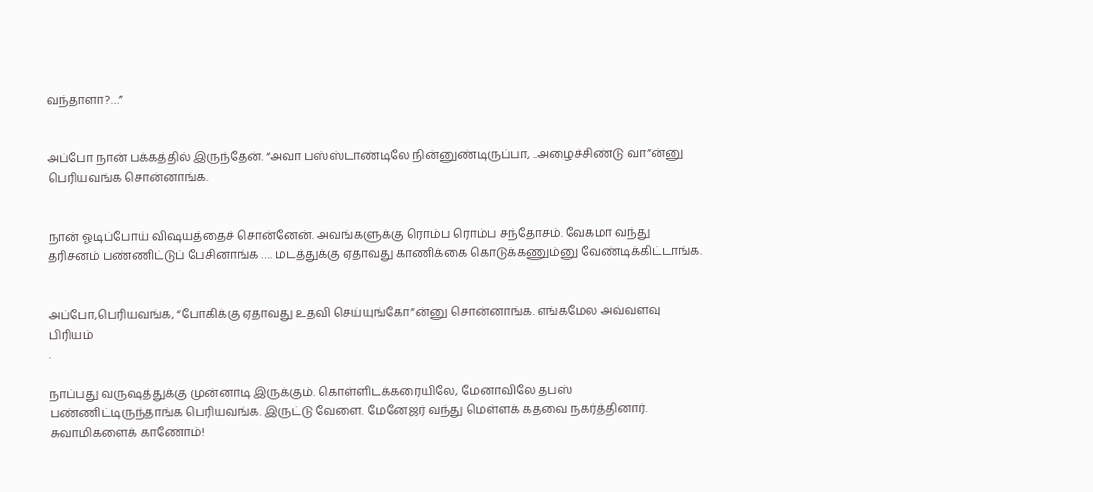வந்தாளா?…”


அப்போ நான் பக்கத்தில் இருந்தேன். “அவா பஸ்ஸ்டாண்டிலே நின்னுண்டிருப்பா, ..அழைச்சிண்டு வா”ன்னு பெரியவங்க சொன்னாங்க.


நான் ஓடிப்போய் விஷயத்தைச் சொன்னேன். அவங்களுக்கு ரொம்ப ரொம்ப சந்தோசம். வேகமா வந்து தரிசனம் பண்ணிட்டுப் பேசினாங்க …. மடத்துக்கு ஏதாவது காணிக்கை கொடுக்கணும்னு வேண்டிக்கிட்டாங்க.


அப்போ,பெரியவங்க, “போகிக்கு ஏதாவது உதவி செய்யுங்கோ”ன்னு சொன்னாங்க. எங்கமேல அவ்வளவு பிரியம்
.

நாப்பது வருஷத்துக்கு முன்னாடி இருக்கும். கொள்ளிடக்கரையிலே, மேனாவிலே தபஸ் பண்ணிட்டிருந்தாங்க பெரியவங்க. இருட்டு வேளை. மேனேஜர் வந்து மெள்ளக் கதவை நகர்த்தினார். சுவாமிகளைக் காணோம்!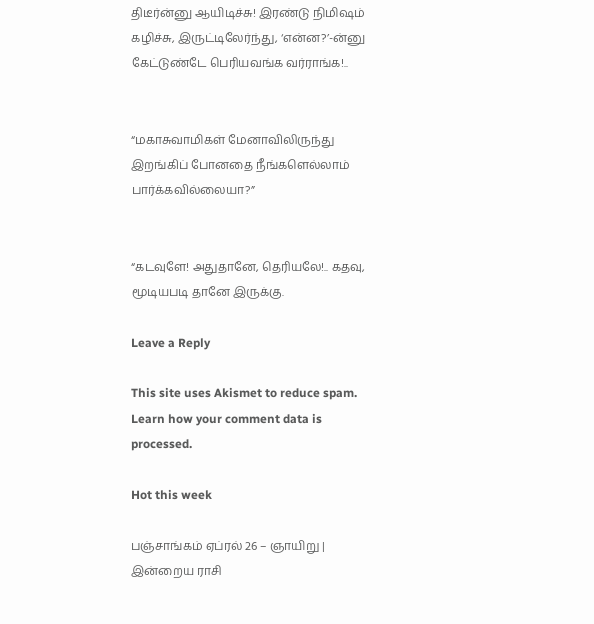திடீர்ன்னு ஆயிடிச்சு! இரண்டு நிமிஷம் கழிச்சு, இருட்டிலேர்ந்து, ‘என்ன?’-ன்னு கேட்டுண்டே பெரியவங்க வர்ராங்க!..


“மகாசுவாமிகள் மேனாவிலிருந்து இறங்கிப் போனதை நீங்களெல்லாம் பார்க்கவில்லையா?”


“கடவுளே! அதுதானே, தெரியலே!.. கதவு, மூடியபடி தானே இருக்கு.

Leave a Reply

This site uses Akismet to reduce spam. Learn how your comment data is processed.

Hot this week

பஞ்சாங்கம் ஏப்ரல் 26 – ஞாயிறு | இன்றைய ராசி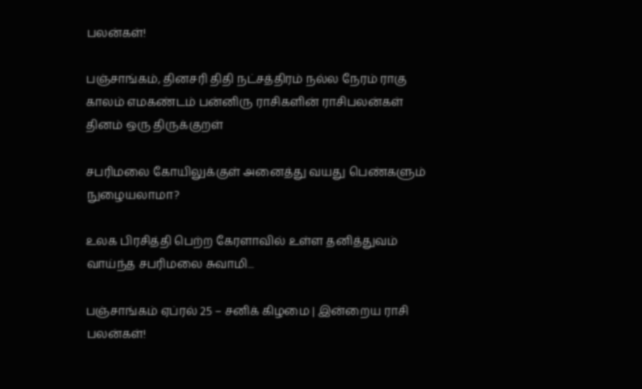பலன்கள்!

பஞ்சாங்கம், தினசரி திதி நட்சத்திரம் நல்ல நேரம் ராகு காலம் எமகண்டம் பன்னிரு ராசிகளின் ராசிபலன்கள் தினம் ஒரு திருக்குறள்

சபரிமலை கோயிலுக்குள் அனைத்து வயது பெண்களும் நுழையலாமா?

உலக பிரசித்தி பெற்ற கேரளாவில் உள்ள தனித்துவம் வாய்ந்த சபரிமலை சுவாமி...

பஞ்சாங்கம் ஏப்ரல் 25 – சனிக் கிழமை | இன்றைய ராசி பலன்கள்!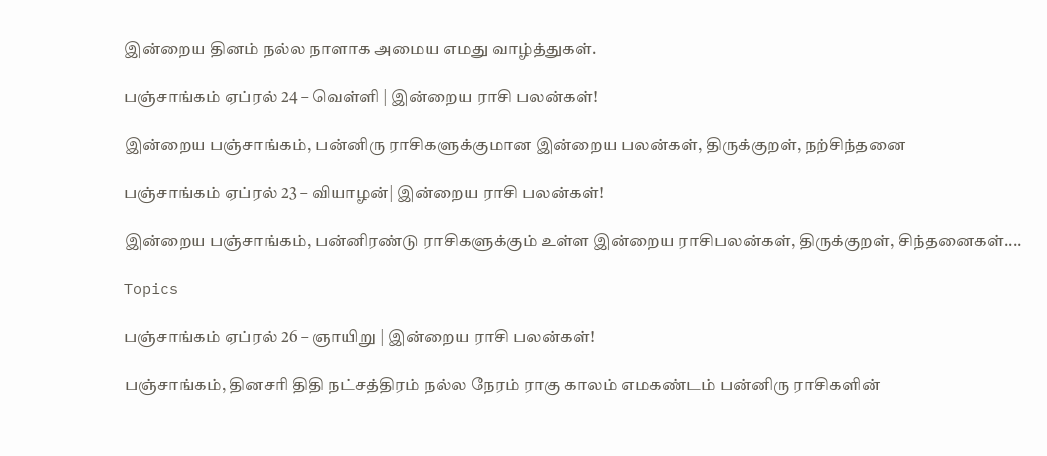இன்றைய தினம் நல்ல நாளாக அமைய எமது வாழ்த்துகள்.

பஞ்சாங்கம் ஏப்ரல் 24 – வெள்ளி | இன்றைய ராசி பலன்கள்!

இன்றைய பஞ்சாங்கம், பன்னிரு ராசிகளுக்குமான இன்றைய பலன்கள், திருக்குறள், நற்சிந்தனை

பஞ்சாங்கம் ஏப்ரல் 23 – வியாழன்| இன்றைய ராசி பலன்கள்!

இன்றைய பஞ்சாங்கம், பன்னிரண்டு ராசிகளுக்கும் உள்ள இன்றைய ராசிபலன்கள், திருக்குறள், சிந்தனைகள்....

Topics

பஞ்சாங்கம் ஏப்ரல் 26 – ஞாயிறு | இன்றைய ராசி பலன்கள்!

பஞ்சாங்கம், தினசரி திதி நட்சத்திரம் நல்ல நேரம் ராகு காலம் எமகண்டம் பன்னிரு ராசிகளின்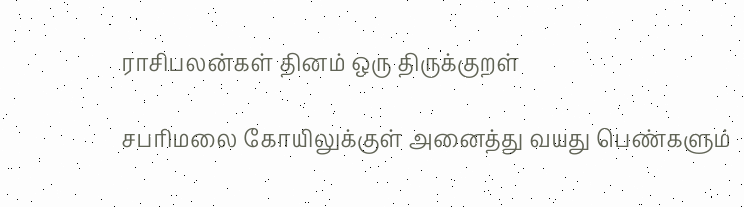ராசிபலன்கள் தினம் ஒரு திருக்குறள்

சபரிமலை கோயிலுக்குள் அனைத்து வயது பெண்களும்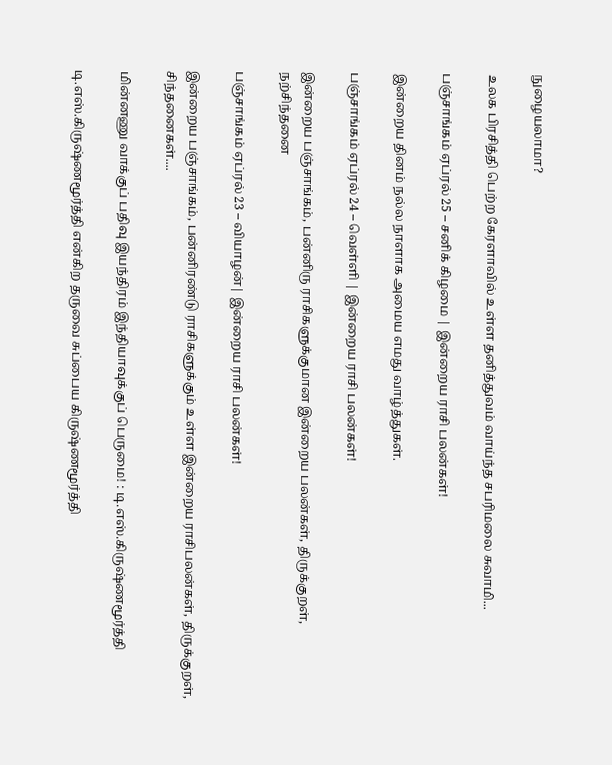நுழையலாமா?

உலக பிரசித்தி பெற்ற கேரளாவில் உள்ள தனித்துவம் வாய்ந்த சபரிமலை சுவாமி...

பஞ்சாங்கம் ஏப்ரல் 25 – சனிக் கிழமை | இன்றைய ராசி பலன்கள்!

இன்றைய தினம் நல்ல நாளாக அமைய எமது வாழ்த்துகள்.

பஞ்சாங்கம் ஏப்ரல் 24 – வெள்ளி | இன்றைய ராசி பலன்கள்!

இன்றைய பஞ்சாங்கம், பன்னிரு ராசிகளுக்குமான இன்றைய பலன்கள், திருக்குறள், நற்சிந்தனை

பஞ்சாங்கம் ஏப்ரல் 23 – வியாழன்| இன்றைய ராசி பலன்கள்!

இன்றைய பஞ்சாங்கம், பன்னிரண்டு ராசிகளுக்கும் உள்ள இன்றைய ராசிபலன்கள், திருக்குறள், சிந்தனைகள்....

மின்னணு வாக்குப் பதிவு இயந்திரம் இந்தியாவுக்குப் பெருமை! : டி.எஸ்.கிருஷ்ணமூர்த்தி

டி.எஸ்.கிருஷ்ணமூர்த்தி என்கிற தருவை சுப்பைய கிருஷ்ணமூர்த்தி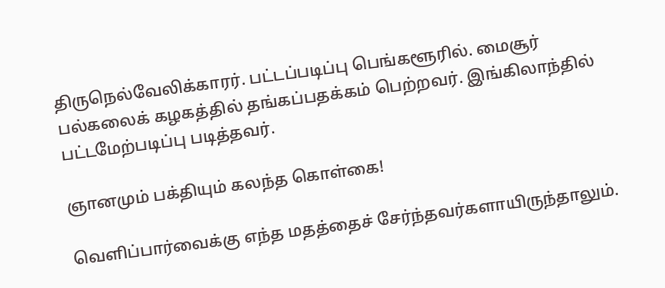திருநெல்வேலிக்காரர். பட்டப்படிப்பு பெங்களூரில். மைசூர் பல்கலைக் கழகத்தில் தங்கப்பதக்கம் பெற்றவர். இங்கிலாந்தில் பட்டமேற்படிப்பு படித்தவர்.

ஞானமும் பக்தியும் கலந்த கொள்கை!

வெளிப்பார்வைக்கு எந்த மதத்தைச் சேர்ந்தவர்களாயிருந்தாலும்.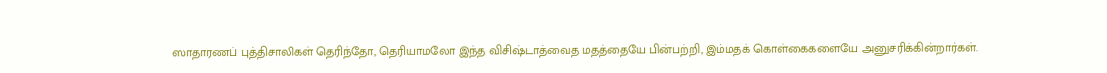ஸாதாரணப் புத்திசாலிகள் தெரிந்தோ, தெரியாமலோ இந்த விசிஷ்டாத்வைத மதத்தையே பின்பற்றி, இம்மதக் கொள்கைகளையே அனுசரிக்கின்றார்கள்.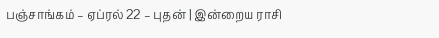பஞ்சாங்கம் – ஏப்ரல் 22 – புதன் | இன்றைய ராசி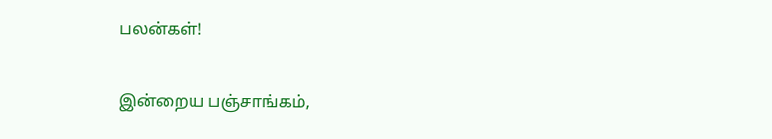பலன்கள்!

இன்றைய பஞ்சாங்கம்,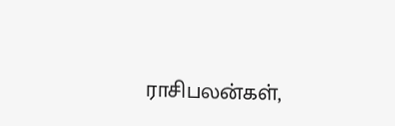ராசிபலன்கள்,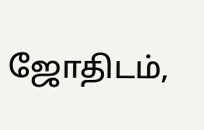ஜோதிடம்,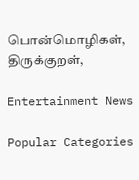பொன்மொழிகள், திருக்குறள்,

Entertainment News

Popular Categories